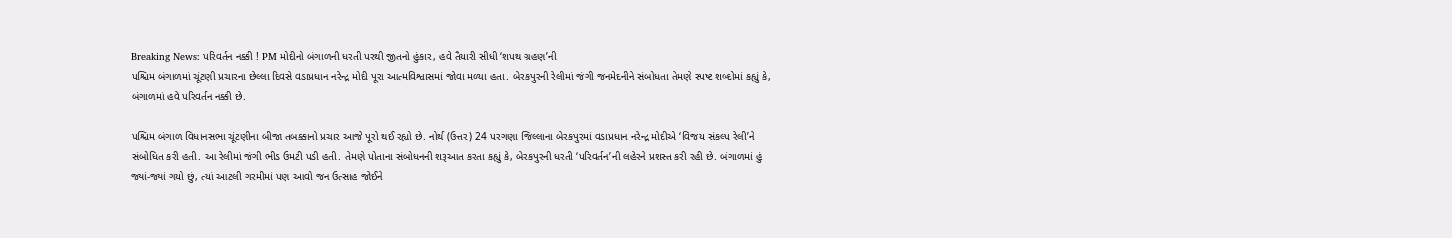Breaking News: પરિવર્તન નક્કી ! PM મોદીનો બંગાળની ધરતી પરથી જીતનો હુંકાર, હવે તૈયારી સીધી ‘શપથ ગ્રહણ’ની
પશ્ચિમ બંગાળમાં ચૂંટણી પ્રચારના છેલ્લા દિવસે વડાપ્રધાન નરેન્દ્ર મોદી પૂરા આત્મવિશ્વાસમાં જોવા મળ્યા હતા. બેરકપુરની રેલીમાં જંગી જનમેદનીને સંબોધતા તેમણે સ્પષ્ટ શબ્દોમાં કહ્યું કે, બંગાળમાં હવે પરિવર્તન નક્કી છે.

પશ્ચિમ બંગાળ વિધાનસભા ચૂંટણીના બીજા તબક્કાનો પ્રચાર આજે પૂરો થઈ રહ્યો છે. નોર્થ (ઉત્તર) 24 પરગણા જિલ્લાના બેરકપુરમાં વડાપ્રધાન નરેન્દ્ર મોદીએ ‘વિજય સંકલ્પ રેલી’ને સંબોધિત કરી હતી. આ રેલીમાં જંગી ભીડ ઉમટી પડી હતી. તેમણે પોતાના સંબોધનની શરૂઆત કરતા કહ્યું કે, બેરકપુરની ધરતી ‘પરિવર્તન’ની લહેરને પ્રશસ્ત કરી રહી છે. બંગાળમાં હું જ્યાં-જ્યાં ગયો છું, ત્યાં આટલી ગરમીમાં પણ આવો જન ઉત્સાહ જોઈને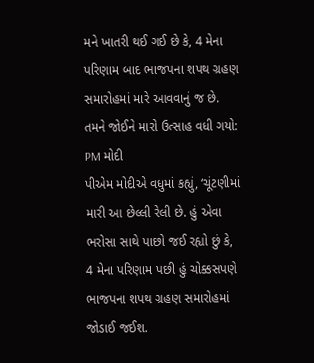મને ખાતરી થઈ ગઈ છે કે, 4 મેના પરિણામ બાદ ભાજપના શપથ ગ્રહણ સમારોહમાં મારે આવવાનું જ છે.
તમને જોઈને મારો ઉત્સાહ વધી ગયો: PM મોદી
પીએમ મોદીએ વધુમાં કહ્યું, ‘ચૂંટણીમાં મારી આ છેલ્લી રેલી છે. હું એવા ભરોસા સાથે પાછો જઈ રહ્યો છું કે, 4 મેના પરિણામ પછી હું ચોક્કસપણે ભાજપના શપથ ગ્રહણ સમારોહમાં જોડાઈ જઈશ.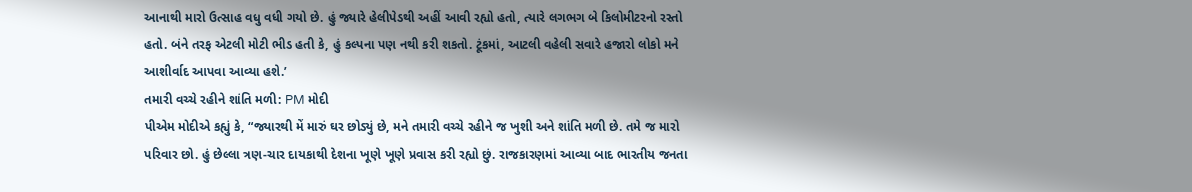આનાથી મારો ઉત્સાહ વધુ વધી ગયો છે. હું જ્યારે હેલીપેડથી અહીં આવી રહ્યો હતો, ત્યારે લગભગ બે કિલોમીટરનો રસ્તો હતો. બંને તરફ એટલી મોટી ભીડ હતી કે, હું કલ્પના પણ નથી કરી શકતો. ટૂંકમાં, આટલી વહેલી સવારે હજારો લોકો મને આશીર્વાદ આપવા આવ્યા હશે.’
તમારી વચ્ચે રહીને શાંતિ મળી: PM મોદી
પીએમ મોદીએ કહ્યું કે, “જ્યારથી મેં મારું ઘર છોડ્યું છે, મને તમારી વચ્ચે રહીને જ ખુશી અને શાંતિ મળી છે. તમે જ મારો પરિવાર છો. હું છેલ્લા ત્રણ-ચાર દાયકાથી દેશના ખૂણે ખૂણે પ્રવાસ કરી રહ્યો છું. રાજકારણમાં આવ્યા બાદ ભારતીય જનતા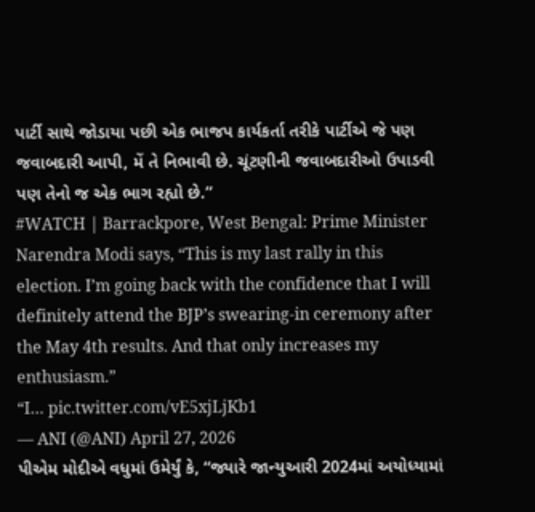પાર્ટી સાથે જોડાયા પછી એક ભાજપ કાર્યકર્તા તરીકે પાર્ટીએ જે પણ જવાબદારી આપી, મેં તે નિભાવી છે. ચૂંટણીની જવાબદારીઓ ઉપાડવી પણ તેનો જ એક ભાગ રહ્યો છે.”
#WATCH | Barrackpore, West Bengal: Prime Minister Narendra Modi says, “This is my last rally in this election. I’m going back with the confidence that I will definitely attend the BJP’s swearing-in ceremony after the May 4th results. And that only increases my enthusiasm.”
“I… pic.twitter.com/vE5xjLjKb1
— ANI (@ANI) April 27, 2026
પીએમ મોદીએ વધુમાં ઉમેર્યું કે, “જ્યારે જાન્યુઆરી 2024માં અયોધ્યામાં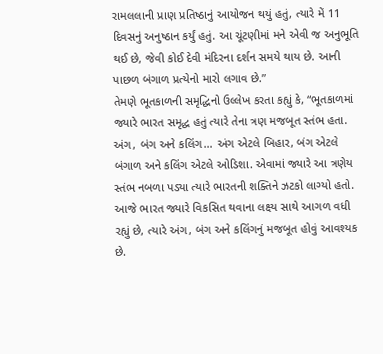રામલલાની પ્રાણ પ્રતિષ્ઠાનું આયોજન થયું હતું, ત્યારે મેં 11 દિવસનું અનુષ્ઠાન કર્યું હતું. આ ચૂંટણીમાં મને એવી જ અનુભૂતિ થઈ છે, જેવી કોઈ દેવી મંદિરના દર્શન સમયે થાય છે. આની પાછળ બંગાળ પ્રત્યેનો મારો લગાવ છે.”
તેમણે ભૂતકાળની સમૃદ્ધિનો ઉલ્લેખ કરતા કહ્યું કે, “ભૂતકાળમાં જ્યારે ભારત સમૃદ્ધ હતું ત્યારે તેના ત્રણ મજબૂત સ્તંભ હતા. અંગ, બંગ અને કલિંગ… અંગ એટલે બિહાર, બંગ એટલે બંગાળ અને કલિંગ એટલે ઓડિશા. એવામાં જ્યારે આ ત્રણેય સ્તંભ નબળા પડ્યા ત્યારે ભારતની શક્તિને ઝટકો લાગ્યો હતો. આજે ભારત જ્યારે વિકસિત થવાના લક્ષ્ય સાથે આગળ વધી રહ્યું છે, ત્યારે અંગ, બંગ અને કલિંગનું મજબૂત હોવું આવશ્યક છે.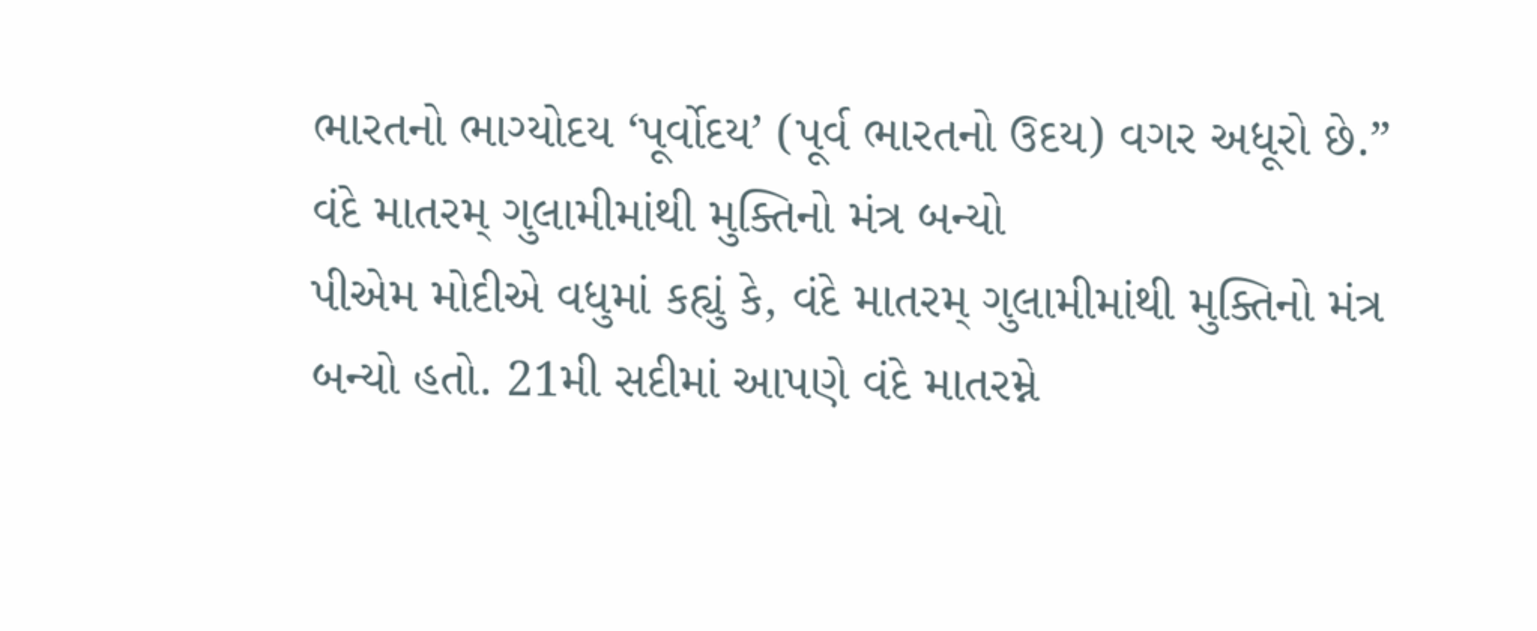ભારતનો ભાગ્યોદય ‘પૂર્વોદય’ (પૂર્વ ભારતનો ઉદય) વગર અધૂરો છે.”
વંદે માતરમ્ ગુલામીમાંથી મુક્તિનો મંત્ર બન્યો
પીએમ મોદીએ વધુમાં કહ્યું કે, વંદે માતરમ્ ગુલામીમાંથી મુક્તિનો મંત્ર બન્યો હતો. 21મી સદીમાં આપણે વંદે માતરમ્ને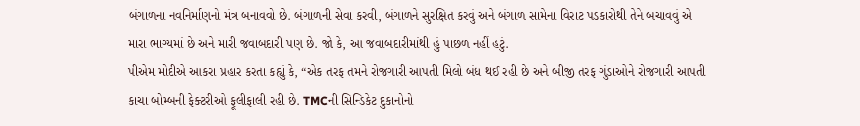બંગાળના નવનિર્માણનો મંત્ર બનાવવો છે. બંગાળની સેવા કરવી, બંગાળને સુરક્ષિત કરવું અને બંગાળ સામેના વિરાટ પડકારોથી તેને બચાવવું એ મારા ભાગ્યમાં છે અને મારી જવાબદારી પણ છે. જો કે, આ જવાબદારીમાંથી હું પાછળ નહીં હટું.
પીએમ મોદીએ આકરા પ્રહાર કરતા કહ્યું કે, “એક તરફ તમને રોજગારી આપતી મિલો બંધ થઈ રહી છે અને બીજી તરફ ગુંડાઓને રોજગારી આપતી કાચા બોમ્બની ફેક્ટરીઓ ફૂલીફાલી રહી છે. TMCની સિન્ડિકેટ દુકાનોનો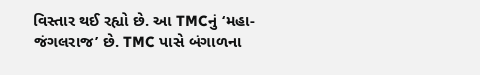વિસ્તાર થઈ રહ્યો છે. આ TMCનું ‘મહા-જંગલરાજ’ છે. TMC પાસે બંગાળના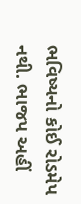ભવિષ્યનો કોઈ રોડમેપ નથી. ભાજપ અહીં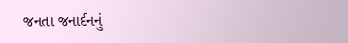જનતા જનાર્દનનું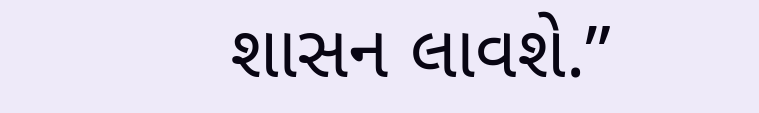શાસન લાવશે.”